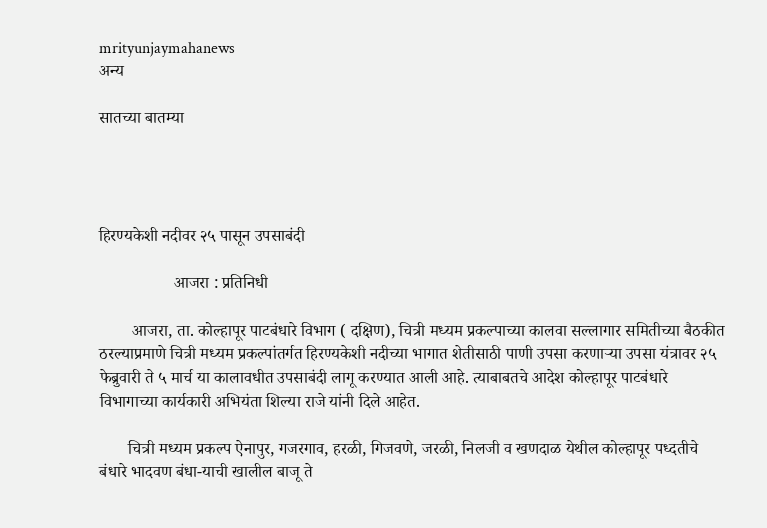mrityunjaymahanews
अन्य

सातच्या बातम्या




हिरण्यकेशी नदीवर २५ पासून उपसाबंदी

                  आजरा : प्रतिनिधी

        आजरा, ता. कोल्हापूर पाटबंधारे विभाग ( दक्षिण), चित्री मध्यम प्रकल्पाच्या कालवा सल्लागार समितीच्या बैठकीत ठरल्याप्रमाणे चित्री मध्यम प्रकल्पांतर्गत हिरण्यकेशी नदीच्या भागात शेतीसाठी पाणी उपसा करणाऱ्या उपसा यंत्रावर २५ फेब्रुवारी ते ५ मार्च या कालावधीत उपसाबंदी लागू करण्यात आली आहे. त्याबाबतचे आदेश कोल्हापूर पाटबंधारे विभागाच्या कार्यकारी अभियंता शिल्या राजे यांनी दिले आहेत.

       चित्री मध्यम प्रकल्प ऐनापुर, गजरगाव, हरळी, गिजवणे, जरळी, निलजी व खणदाळ येथील कोल्हापूर पध्दतीचे बंधारे भादवण बंधा-याची खालील बाजू ते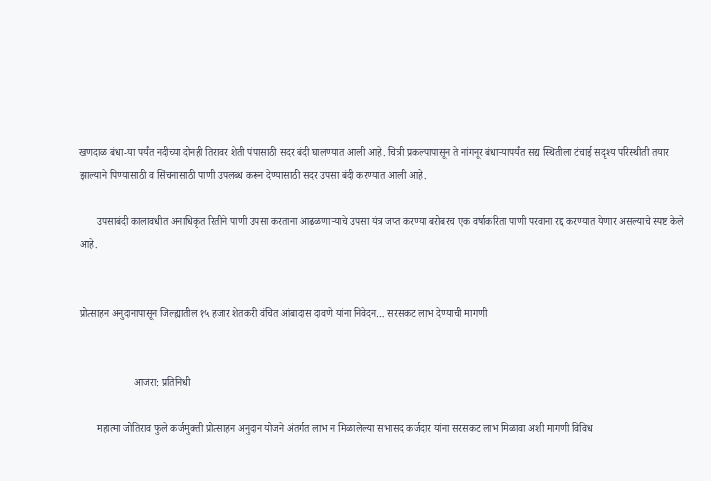खणदाळ बंधा-या पर्यंत नदीच्या दोनही तिरावर शेती पंपासाठी सदर बंदी घालण्यात आली आहे. चित्री प्रकल्पापासून ते नांगनूर बंधाऱ्यापर्यंत सद्य स्थितीला टंचाई सदृश्य परिस्थीती तयार झाल्याने पिण्यासाठी व सिंचनासाठी पाणी उपलब्ध करून देण्यासाठी सदर उपसा बंदी करण्यात आली आहे.

       उपसाबंदी कालावधीत अनाधिकृत रितीने पाणी उपसा करताना आढळणाऱ्याचे उपसा यंत्र जप्त करण्या बरोबरच एक वर्षाकरिता पाणी परवाना रद्द करण्यात येणार असल्याचे स्पष्ट केले आहे.


प्रोत्साहन अनुदानापासून जिल्ह्यातील १५ हजार शेतकरी वंचित आंबादास दावणे यांना निवेदन… सरसकट लाभ देण्याची मागणी


                     आजरा: प्रतिनिधी

       महात्मा जोतिराव फुले कर्जमुक्ती प्रोत्साहन अनुदान योजने अंतर्गत लाभ न मिळालेल्या सभासद कर्जदार यांना सरसकट लाभ मिळावा अशी मागणी विविध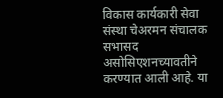विकास कार्यकारी सेवा संस्था चेअरमन संचालक सभासद असोसिएशनच्यावतीने करण्यात आली आहे. या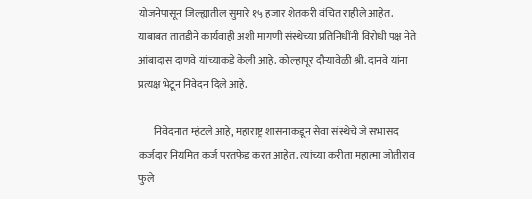योजनेपासून जिल्ह्यातील सुमारे १५ हजार शेतकरी वंचित राहीले आहेत. याबाबत तातडीने कार्यवाही अशी मागणी संस्थेच्या प्रतिनिधींनी विरोधी पक्ष नेते आंबादास दाणवे यांच्याकडे केली आहे. कोल्हापूर दौऱ्यावेळी श्री. दानवे यांना प्रत्यक्ष भेटून निवेदन दिले आहे.

       निवेदनात म्हंटले आहे, महाराष्ट्र शासनाकडून सेवा संस्थेचे जे सभासद कर्जदार नियमित कर्ज परतफेड करत आहेत. त्यांच्या करीता महात्मा जोतीराव फुले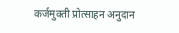कर्जमुक्ती प्रोत्साहन अनुदान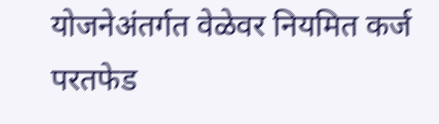योजनेअंतर्गत वेळेवर नियमित कर्ज परतफेड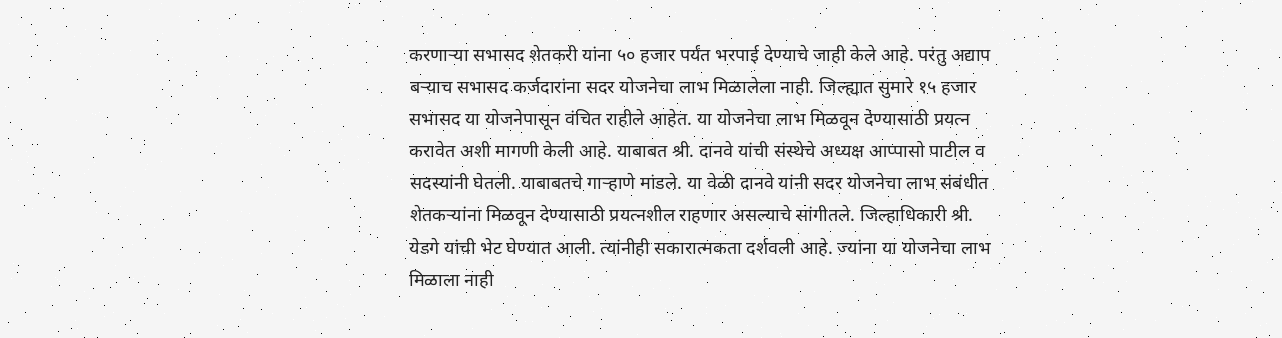करणाऱ्या सभासद शेतकरी यांना ५० हजार पर्यंत भरपाई देण्याचे जाही केले आहे. परंतु अद्याप बऱ्याच सभासद कर्जदारांना सदर योजनेचा लाभ मिळालेला नाही. जिल्ह्यात सुमारे १५ हजार सभासद या योजनेपासून वंचित राहीले आहेत. या योजनेचा लाभ मिळवून देण्यासाठी प्रयत्न करावेत अशी मागणी केली आहे. याबाबत श्री. दानवे यांची संस्थेचे अध्यक्ष आप्पासो पाटील व सदस्यांनी घेतली. याबाबतचे गाऱ्हाणे मांडले. या वेळी दानवे यांनी सदर योजनेचा लाभ संबंधीत शेतकऱ्यांना मिळवून देण्यासाठी प्रयत्नशील राहणार असल्याचे सांगीतले. जिल्हाधिकारी श्री. येडगे यांची भेट घेण्यात आली. त्यांनीही सकारात्मकता दर्शवली आहे. ज्यांना या योजनेचा लाभ मिळाला नाही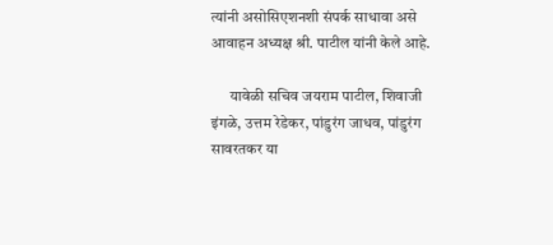त्यांनी असोसिएशनशी संपर्क साधावा असे आवाहन अध्यक्ष श्री. पाटील यांनी केले आहे.

      यावेळी सचिव जयराम पाटील, शिवाजी इंगळे, उत्तम रेडेकर, पांडुरंग जाधव, पांडुरंग सावरतकर या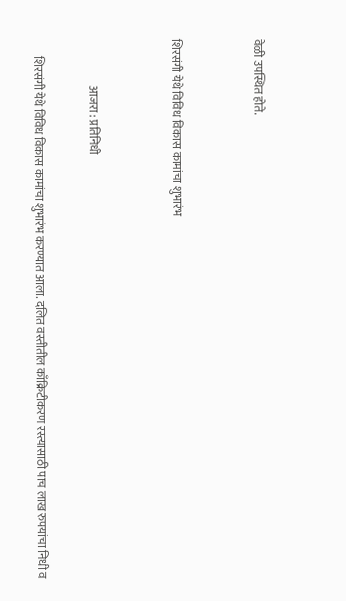वेळी उपस्थित होते.


शिरसंगी येथे विविध विकास कामांचा शुभारंभ


                    आजरा : प्रतिनिधी

       शिरसंगी येथे विविध विकास कामांचा शुभारंभ करण्यात आला. दलित वस्तीतील काँक्रिटीकरण रस्त्यासाठी पाच लाख रुपयांचा निधी व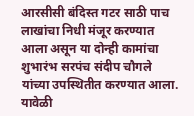आरसीसी बंदिस्त गटर साठी पाच लाखांचा निधी मंजूर करण्यात आला असून या दोन्ही कामांचा शुभारंभ सरपंच संदीप चौगले यांच्या उपस्थितीत करण्यात आला.
यावेळी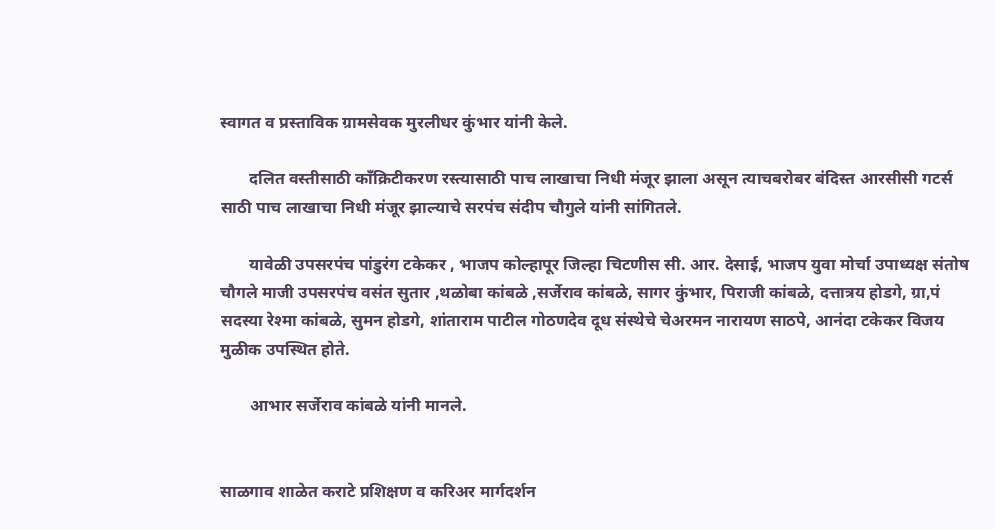स्वागत व प्रस्ताविक ग्रामसेवक मुरलीधर कुंभार यांनी केले.

       दलित वस्तीसाठी काँक्रिटीकरण रस्त्यासाठी पाच लाखाचा निधी मंजूर झाला असून त्याचबरोबर बंदिस्त आरसीसी गटर्स साठी पाच लाखाचा निधी मंजूर झाल्याचे सरपंच संदीप चौगुले यांनी सांगितले.

       यावेळी उपसरपंच पांडुरंग टकेकर , भाजप कोल्हापूर जिल्हा चिटणीस सी. आर. देसाई, भाजप युवा मोर्चा उपाध्यक्ष संतोष चौगले माजी उपसरपंच वसंत सुतार ,थळोबा कांबळे ,सर्जेराव कांबळे, सागर कुंभार, पिराजी कांबळे, दत्तात्रय होडगे, ग्रा,पं सदस्या रेश्मा कांबळे, सुमन होडगे, शांताराम पाटील गोठणदेव दूध संस्थेचे चेअरमन नारायण साठपे, आनंदा टकेकर विजय मुळीक उपस्थित होते.

       आभार सर्जेराव कांबळे यांनी मानले.


साळगाव शाळेत कराटे प्रशिक्षण व करिअर मार्गदर्शन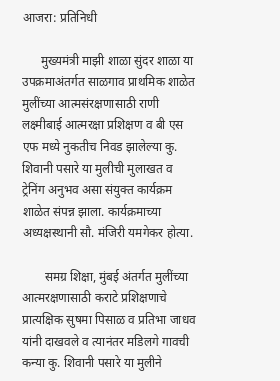आजरा: प्रतिनिधी

      मुख्यमंत्री माझी शाळा सुंदर शाळा या उपक्रमाअंतर्गत साळगाव प्राथमिक शाळेत मुलींच्या आत्मसंरक्षणासाठी राणी लक्ष्मीबाई आत्मरक्षा प्रशिक्षण व बी एस एफ मध्ये नुकतीच निवड झालेल्या कु. शिवानी पसारे या मुलीची मुलाखत व ट्रेनिंग अनुभव असा संयुक्त कार्यक्रम शाळेत संपन्न झाला. कार्यक्रमाच्या अध्यक्षस्थानी सौ. मंजिरी यमगेकर होत्या.

       समग्र शिक्षा, मुंबई अंतर्गत मुलींच्या आत्मरक्षणासाठी कराटे प्रशिक्षणाचे प्रात्यक्षिक सुषमा पिसाळ व प्रतिभा जाधव यांनी दाखवले व त्यानंतर मडिलगे गावची कन्या कु. शिवानी पसारे या मुलीने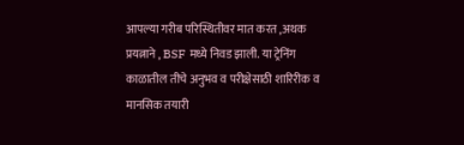आपल्या गरीब परिस्थितीवर मात करत ,अथक प्रयत्नाने , BSF मध्ये निवड झाली. या ट्रेनिंग काळातील तीचे अनुभव व परीक्षेसाठी शारिरीक व मानसिक तयारी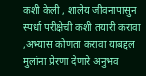कशी केली , शालेय जीवनापासुन स्पर्धा परीक्षेची कशी तयारी करावा ,अभ्यास कोणता करावा याबद्दल मुलांना प्रेरणा देणारे अनुभव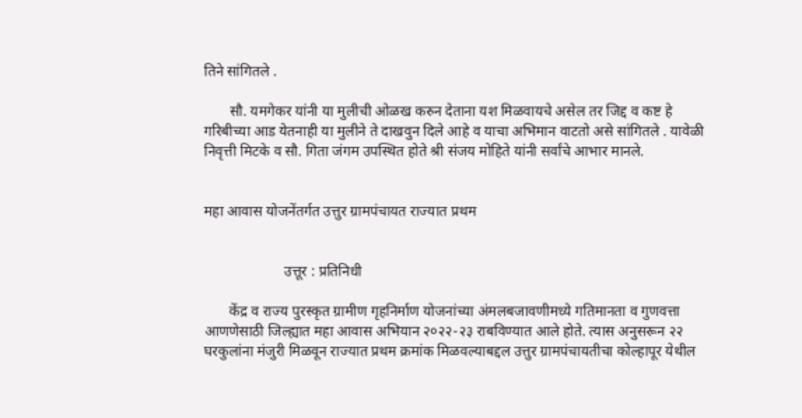तिने सांगितले .

       सौ. यमगेकर यांनी या मुलीची ओळख करुन देताना यश मिळवायचे असेल तर जिद्द व कष्ट हे गरिबीच्या आड येतनाही या मुलीने ते दाखवुन दिले आहे व याचा अभिमान वाटतो असे सांगितले . यावेळी निवृत्ती मिटके व सौ. गिता जंगम उपस्थित होते श्री संजय मोहिते यांनी सर्वांचे आभार मानले.


महा आवास योजनेंतर्गत उत्तुर ग्रामपंचायत राज्यात प्रथम


                      उत्तूर : प्रतिनिधी

       केंद्र व राज्य पुरस्कृत ग्रामीण गृहनिर्माण योजनांच्या अंमलबजावणीमध्ये गतिमानता व गुणवत्ता आणणेसाठी जिल्ह्यात महा आवास अभियान २०२२-२३ राबविण्यात आले होते. त्यास अनुसरून २२ घरकुलांना मंजुरी मिळवून राज्यात प्रथम क्रमांक मिळवल्याबद्दल उत्तुर ग्रामपंचायतीचा कोल्हापूर येथील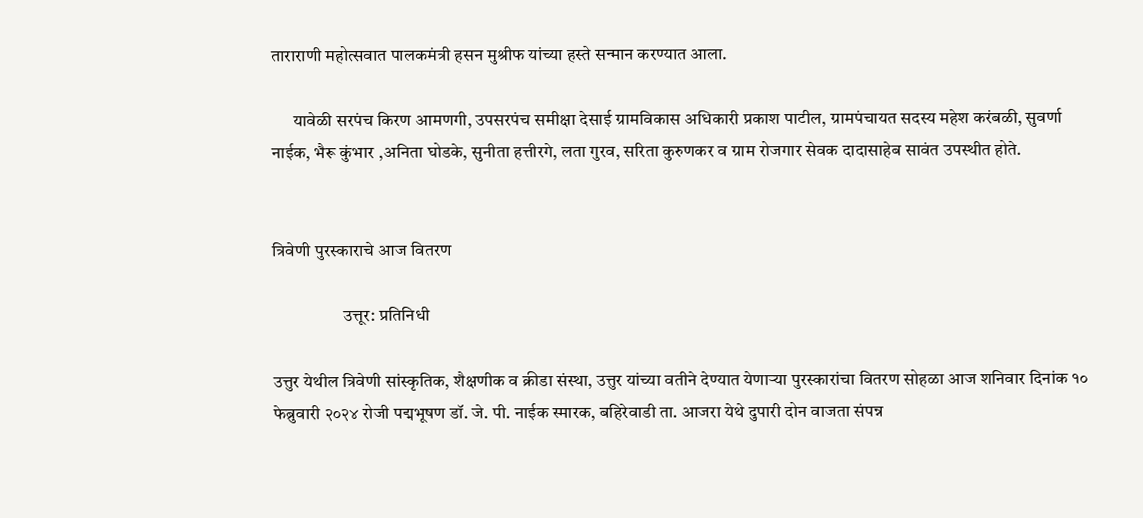ताराराणी महोत्सवात पालकमंत्री हसन मुश्रीफ यांच्या हस्ते सन्मान करण्यात आला.

      यावेळी सरपंच किरण आमणगी, उपसरपंच समीक्षा देसाई ग्रामविकास अधिकारी प्रकाश पाटील, ग्रामपंचायत सदस्य महेश करंबळी, सुवर्णा नाईक, भैरू कुंभार ,अनिता घोडके, सुनीता हत्तीरगे, लता गुरव, सरिता कुरुणकर व ग्राम रोजगार सेवक दादासाहेब सावंत उपस्थीत होते.


त्रिवेणी पुरस्काराचे आज वितरण

                    उत्तूर: प्रतिनिधी

उत्तुर येथील त्रिवेणी सांस्कृतिक, शैक्षणीक व क्रीडा संस्था, उत्तुर यांच्या वतीने देण्यात येणाऱ्या पुरस्कारांचा वितरण सोहळा आज शनिवार दिनांक १० फेब्रुवारी २०२४ रोजी पद्मभूषण डॉ. जे. पी. नाईक स्मारक, बहिरेवाडी ता. आजरा येथे दुपारी दोन वाजता संपन्न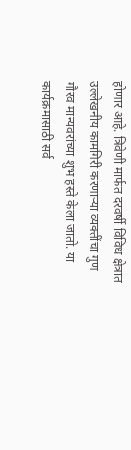होणार आहे. त्रिवेणी मार्फत दरवर्षी विविध क्षेत्रात उल्लेखनीय कामगिरी करणाऱ्या व्यक्तींचा गुण गौरव मान्यवरांच्या शुभ हस्ते केला जातो. या कार्यक्रमासाठी सर्व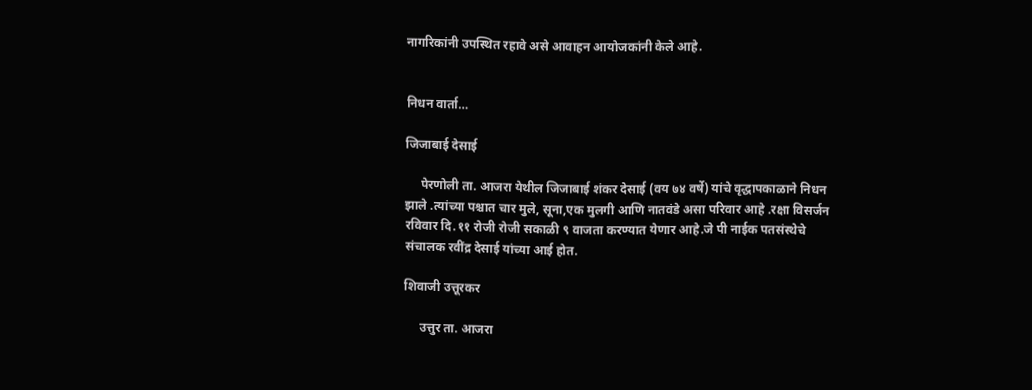नागरिकांनी उपस्थित रहावे असे आवाहन आयोजकांनी केले आहे.


निधन वार्ता…

जिजाबाई देसाई

     पेरणोली ता. आजरा येथील जिजाबाई शंकर देसाई (वय ७४ वर्षे) यांचे वृद्धापकाळाने निधन झाले .त्यांच्या पश्चात चार मुले, सूना,एक मुलगी आणि नातवंडे असा परिवार आहे .रक्षा विसर्जन रविवार दि.११ रोजी रोजी सकाळी ९ वाजता करण्यात येणार आहे.जे पी नाईक पतसंस्थेचे संचालक रवींद्र देसाई यांच्या आई होत.

शिवाजी उत्तूरकर

     उत्तुर ता. आजरा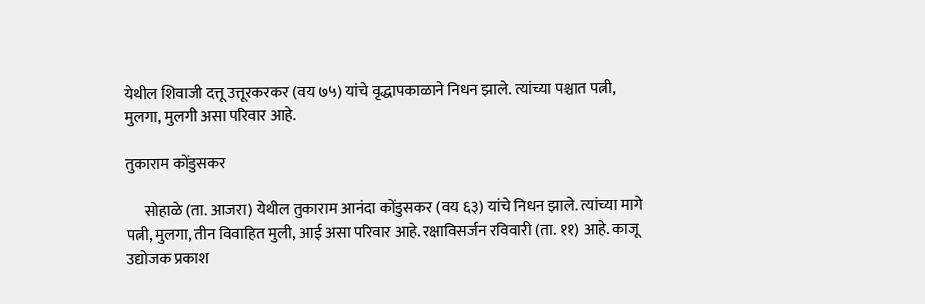येथील शिवाजी दत्तू उत्तूरकरकर (वय ७५) यांचे वृद्धापकाळाने निधन झाले. त्यांच्या पश्चात पत्नी, मुलगा, मुलगी असा परिवार आहे.

तुकाराम कोंडुसकर

      सोहाळे (ता. आजरा) येथील तुकाराम आनंदा कोंडुसकर (वय ६३) यांचे निधन झाले. त्यांच्या मागे पत्नी, मुलगा, तीन विवाहित मुली, आई असा परिवार आहे. रक्षाविसर्जन रविवारी (ता. ११) आहे. काजू उद्योजक प्रकाश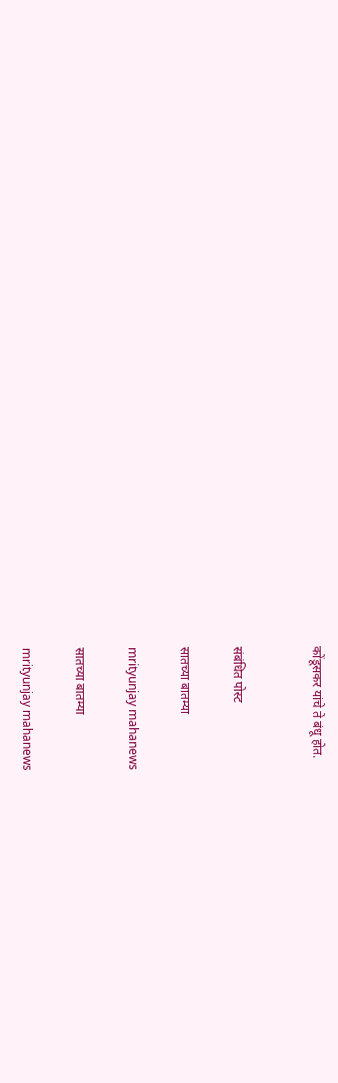कोंडूसकर यांचे ते बंधू होत.


संबंधित पोस्ट

सातच्या बातम्या

mrityunjay mahanews

सातच्या बातम्या

mrityunjay mahanews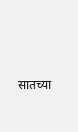सातच्या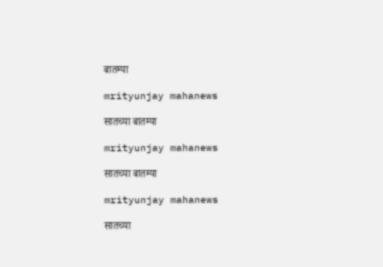बातम्या

mrityunjay mahanews

सातच्या बातम्या

mrityunjay mahanews

सातच्या बातम्या

mrityunjay mahanews

सातच्या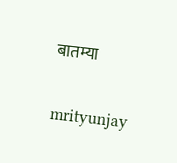बातम्या

mrityunjay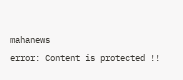mahanews
error: Content is protected !!